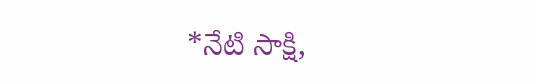*నేటి సాక్షి,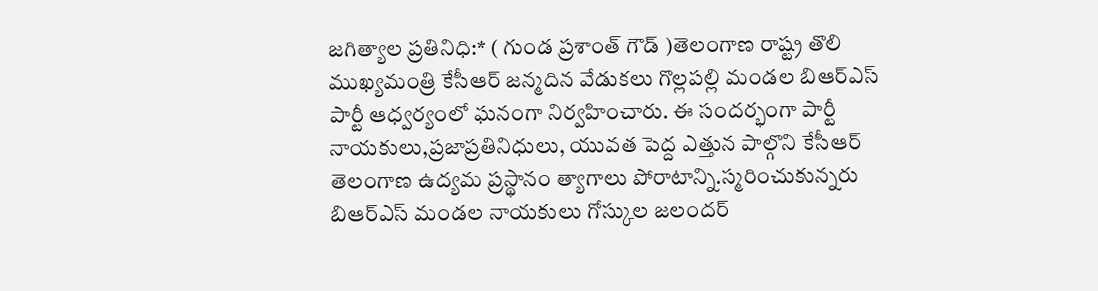జగిత్యాల ప్రతినిధి:* ( గుండ ప్రశాంత్ గౌడ్ )తెలంగాణ రాష్ట్ర తొలి ముఖ్యమంత్రి కేసీఆర్ జన్మదిన వేడుకలు గొల్లపల్లి మండల బిఆర్ఎస్ పార్టీ ఆధ్వర్యంలో ఘనంగా నిర్వహించారు. ఈ సందర్భంగా పార్టీ నాయకులు,ప్రజాప్రతినిధులు, యువత పెద్ద ఎత్తున పాల్గొని కేసీఆర్ తెలంగాణ ఉద్యమ ప్రస్థానం త్యాగాలు పోరాటాన్ని.స్మరించుకున్నరు బిఆర్ఎస్ మండల నాయకులు గోస్కుల జలందర్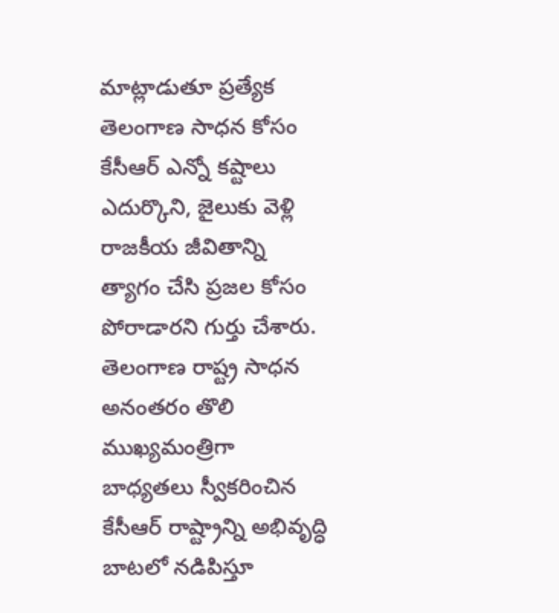మాట్లాడుతూ ప్రత్యేక తెలంగాణ సాధన కోసం కేసీఆర్ ఎన్నో కష్టాలు ఎదుర్కొని, జైలుకు వెళ్లి రాజకీయ జీవితాన్ని త్యాగం చేసి ప్రజల కోసం పోరాడారని గుర్తు చేశారు. తెలంగాణ రాష్ట్ర సాధన అనంతరం తొలి ముఖ్యమంత్రిగా బాధ్యతలు స్వీకరించిన కేసీఆర్ రాష్ట్రాన్ని అభివృద్ధి బాటలో నడిపిస్తూ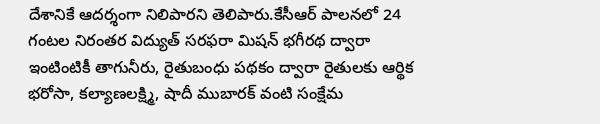దేశానికే ఆదర్శంగా నిలిపారని తెలిపారు.కేసీఆర్ పాలనలో 24 గంటల నిరంతర విద్యుత్ సరఫరా మిషన్ భగీరథ ద్వారా ఇంటింటికీ తాగునీరు, రైతుబంధు పథకం ద్వారా రైతులకు ఆర్థిక భరోసా, కల్యాణలక్ష్మి, షాదీ ముబారక్ వంటి సంక్షేమ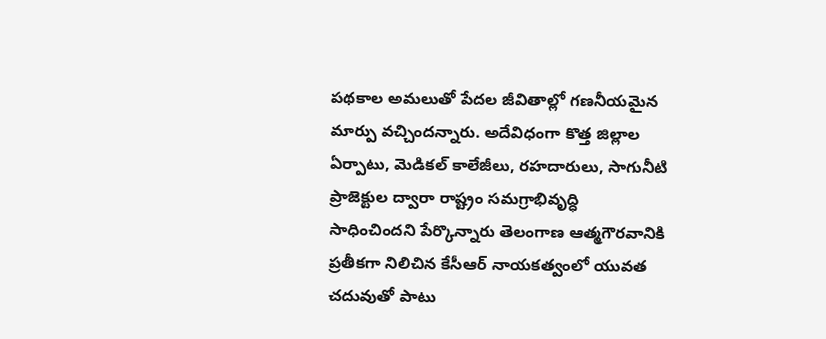పథకాల అమలుతో పేదల జీవితాల్లో గణనీయమైన మార్పు వచ్చిందన్నారు. అదేవిధంగా కొత్త జిల్లాల ఏర్పాటు, మెడికల్ కాలేజీలు, రహదారులు, సాగునీటి ప్రాజెక్టుల ద్వారా రాష్ట్రం సమగ్రాభివృద్ధి సాధించిందని పేర్కొన్నారు తెలంగాణ ఆత్మగౌరవానికి ప్రతీకగా నిలిచిన కేసీఆర్ నాయకత్వంలో యువత చదువుతో పాటు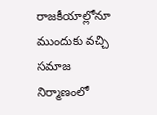రాజకీయాల్లోనూ ముందుకు వచ్చి సమాజ నిర్మాణంలో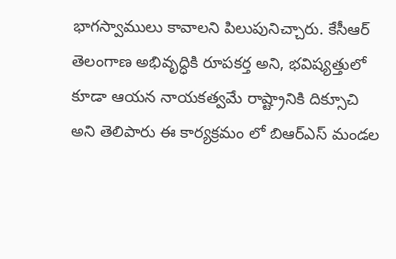భాగస్వాములు కావాలని పిలుపునిచ్చారు. కేసీఆర్ తెలంగాణ అభివృద్ధికి రూపకర్త అని, భవిష్యత్తులో కూడా ఆయన నాయకత్వమే రాష్ట్రానికి దిక్సూచి అని తెలిపారు ఈ కార్యక్రమం లో బిఆర్ఎస్ మండల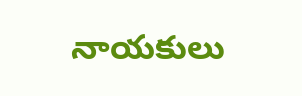నాయకులు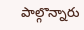పాల్గొన్నారు